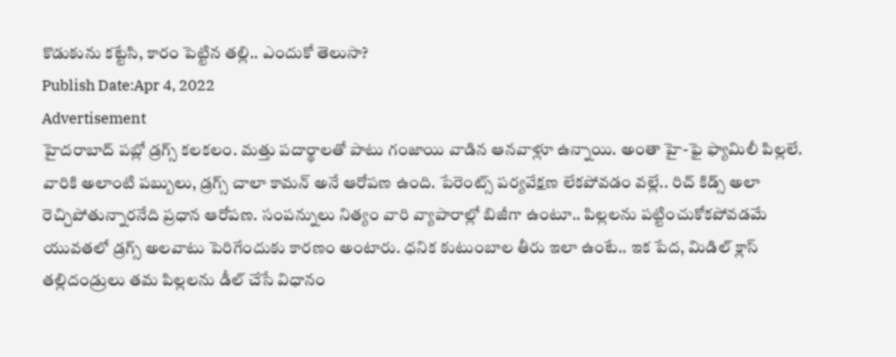కొడుకును కట్టేసి, కారం పెట్టిన తల్లి.. ఎందుకో తెలుసా?
Publish Date:Apr 4, 2022
Advertisement
హైదరాబాద్ పబ్లో డ్రగ్స్ కలకలం. మత్తు పదార్థాలతో పాటు గంజాయి వాడిన ఆనవాళ్లూ ఉన్నాయి. అంతా హై-ఫై ఫ్యామిలీ పిల్లలే. వారికి అలాంటి పబ్బులు, డ్రగ్స్ చాలా కామన్ అనే ఆరోపణ ఉంది. పేరెంట్స్ పర్యవేక్షణ లేకపోవడం వల్లే.. రిచ్ కిడ్స్ అలా రెచ్చిపోతున్నారనేది ప్రధాన ఆరోపణ. సంపన్నులు నిత్యం వారి వ్యాపారాల్లో బిజీగా ఉంటూ.. పిల్లలను పట్టించుకోకపోవడమే యువతలో డ్రగ్స్ అలవాటు పెరిగేందుకు కారణం అంటారు. ధనిక కుటుంబాల తీరు ఇలా ఉంటే.. ఇక పేద, మిడిల్ క్లాస్ తల్లిదండ్రులు తమ పిల్లలను డీల్ చేసే విధానం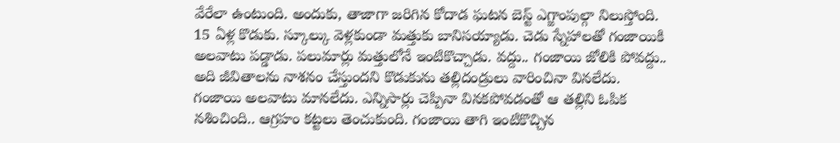వేరేలా ఉంటుంది. అందుకు, తాజాగా జరిగిన కోదాడ ఘటన బెస్ట్ ఎగ్జాంపుల్గా నిలుస్తోంది. 15 ఏళ్ల కొడుకు. స్కూల్కు వెళ్లకుండా మత్తుకు బానిసయ్యాడు. చెడు స్నేహాలతో గంజాయికి అలవాటు పడ్డాడు. పలుమార్లు మత్తులోనే ఇంటికొచ్చాడు. వద్దు.. గంజాయి జోలికి పోవద్దు.. అది జీవితాలను నాశనం చేస్తుందని కొడుకును తల్లిదండ్రులు వారించినా వినలేదు. గంజాయి అలవాటు మానలేదు. ఎన్నిసార్లు చెప్పినా వినకపోవడంతో ఆ తల్లిని ఓపిక నశించింది.. ఆగ్రహం కట్టలు తెంచుకుంది. గంజాయి తాగి ఇంటికొచ్చిన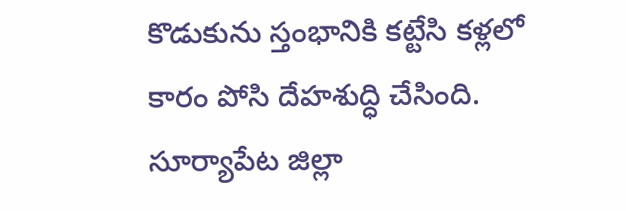కొడుకును స్తంభానికి కట్టేసి కళ్లలో కారం పోసి దేహశుద్ధి చేసింది. సూర్యాపేట జిల్లా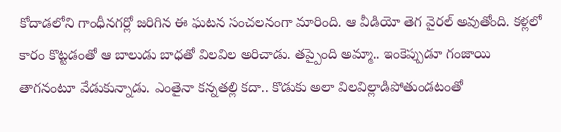కోదాడలోని గాంధీనగర్లో జరిగిన ఈ ఘటన సంచలనంగా మారింది. ఆ వీడియో తెగ వైరల్ అవుతోంది. కళ్లలో కారం కొట్టడంతో ఆ బాలుడు బాధతో విలవిల అరిచాడు. తప్పైంది అమ్మా.. ఇంకెప్పుడూ గంజాయి తాగనంటూ వేడుకున్నాడు. ఎంతైనా కన్నతల్లి కదా.. కొడుకు అలా విలవిల్లాడిపోతుండటంతో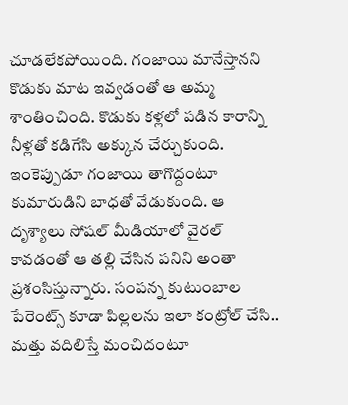చూడలేకపోయింది. గంజాయి మానేస్తానని కొడుకు మాట ఇవ్వడంతో ఆ అమ్మ శాంతించింది. కొడుకు కళ్లలో పడిన కారాన్ని నీళ్లతో కడిగేసి అక్కున చేర్చుకుంది. ఇంకెప్పుడూ గంజాయి తాగొద్దంటూ కుమారుడిని బాధతో వేడుకుంది. ఆ దృశ్యాలు సోషల్ మీడియాలో వైరల్ కావడంతో ఆ తల్లి చేసిన పనిని అంతా ప్రశంసిస్తున్నారు. సంపన్న కుటుంబాల పేరెంట్స్ కూడా పిల్లలను ఇలా కంట్రోల్ చేసి.. మత్తు వదిలిస్తే మంచిదంటూ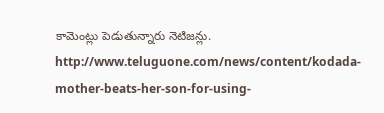కామెంట్లు పెడుతున్నారు నెటిజన్లు.
http://www.teluguone.com/news/content/kodada-mother-beats-her-son-for-using-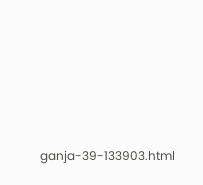ganja-39-133903.html